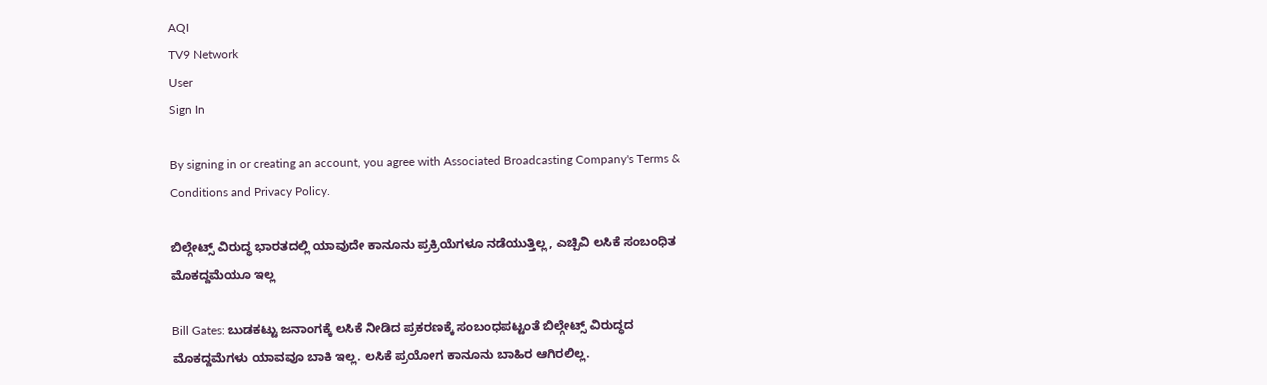AQI
TV9 Network
User
Sign In

By signing in or creating an account, you agree with Associated Broadcasting Company's Terms & Conditions and Privacy Policy.

ಬಿಲ್ಗೇಟ್ಸ್ ವಿರುದ್ಧ ಭಾರತದಲ್ಲಿ ಯಾವುದೇ ಕಾನೂನು ಪ್ರಕ್ರಿಯೆಗಳೂ ನಡೆಯುತ್ತಿಲ್ಲ, ಎಚ್ಪಿವಿ ಲಸಿಕೆ ಸಂಬಂಧಿತ ಮೊಕದ್ದಮೆಯೂ ಇಲ್ಲ

Bill Gates: ಬುಡಕಟ್ಟು ಜನಾಂಗಕ್ಕೆ ಲಸಿಕೆ ನೀಡಿದ ಪ್ರಕರಣಕ್ಕೆ ಸಂಬಂಧಪಟ್ಟಂತೆ ಬಿಲ್ಗೇಟ್ಸ್ ವಿರುದ್ಧದ ಮೊಕದ್ದಮೆಗಳು ಯಾವವೂ ಬಾಕಿ ಇಲ್ಲ. ಲಸಿಕೆ ಪ್ರಯೋಗ ಕಾನೂನು ಬಾಹಿರ ಆಗಿರಲಿಲ್ಲ.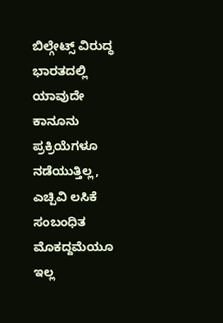ಬಿಲ್ಗೇಟ್ಸ್ ವಿರುದ್ಧ ಭಾರತದಲ್ಲಿ ಯಾವುದೇ ಕಾನೂನು ಪ್ರಕ್ರಿಯೆಗಳೂ ನಡೆಯುತ್ತಿಲ್ಲ, ಎಚ್ಪಿವಿ ಲಸಿಕೆ ಸಂಬಂಧಿತ ಮೊಕದ್ದಮೆಯೂ ಇಲ್ಲ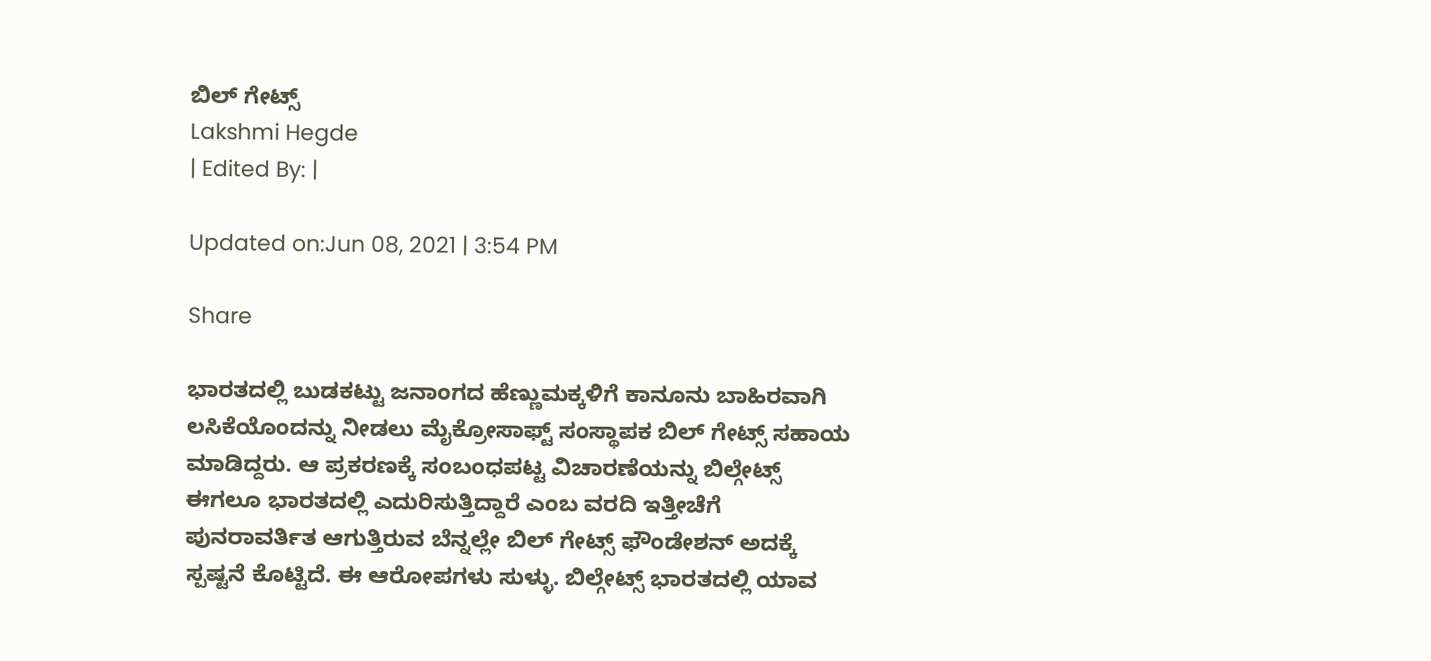ಬಿಲ್ ಗೇಟ್ಸ್
Lakshmi Hegde
| Edited By: |

Updated on:Jun 08, 2021 | 3:54 PM

Share

ಭಾರತದಲ್ಲಿ ಬುಡಕಟ್ಟು ಜನಾಂಗದ ಹೆಣ್ಣುಮಕ್ಕಳಿಗೆ ಕಾನೂನು ಬಾಹಿರವಾಗಿ ಲಸಿಕೆಯೊಂದನ್ನು ನೀಡಲು ಮೈಕ್ರೋಸಾಫ್ಟ್ ಸಂಸ್ಥಾಪಕ ಬಿಲ್ ಗೇಟ್ಸ್ ಸಹಾಯ ಮಾಡಿದ್ದರು. ಆ ಪ್ರಕರಣಕ್ಕೆ ಸಂಬಂಧಪಟ್ಟ ವಿಚಾರಣೆಯನ್ನು ಬಿಲ್ಗೇಟ್ಸ್ ಈಗಲೂ ಭಾರತದಲ್ಲಿ ಎದುರಿಸುತ್ತಿದ್ದಾರೆ ಎಂಬ ವರದಿ ಇತ್ತೀಚೆಗೆ ಪುನರಾವರ್ತಿತ ಆಗುತ್ತಿರುವ ಬೆನ್ನಲ್ಲೇ ಬಿಲ್ ಗೇಟ್ಸ್ ಫೌಂಡೇಶನ್ ಅದಕ್ಕೆ ಸ್ಪಷ್ಟನೆ ಕೊಟ್ಟಿದೆ. ಈ ಆರೋಪಗಳು ಸುಳ್ಳು. ಬಿಲ್ಗೇಟ್ಸ್ ಭಾರತದಲ್ಲಿ ಯಾವ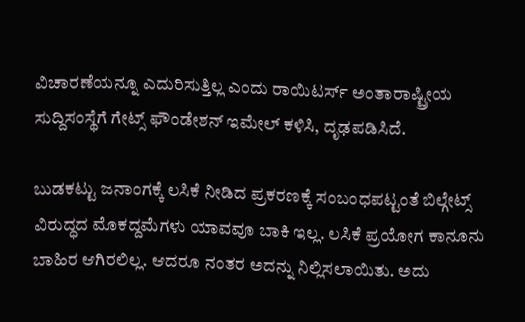ವಿಚಾರಣೆಯನ್ನೂ ಎದುರಿಸುತ್ತಿಲ್ಲ ಎಂದು ರಾಯಿಟರ್ಸ್ ಅಂತಾರಾಷ್ಟ್ರೀಯ ಸುದ್ದಿಸಂಸ್ಥೆಗೆ ಗೇಟ್ಸ್ ಫೌಂಡೇಶನ್ ಇಮೇಲ್ ಕಳಿಸಿ, ದೃಢಪಡಿಸಿದೆ.

ಬುಡಕಟ್ಟು ಜನಾಂಗಕ್ಕೆ ಲಸಿಕೆ ನೀಡಿದ ಪ್ರಕರಣಕ್ಕೆ ಸಂಬಂಧಪಟ್ಟಂತೆ ಬಿಲ್ಗೇಟ್ಸ್ ವಿರುದ್ಧದ ಮೊಕದ್ದಮೆಗಳು ಯಾವವೂ ಬಾಕಿ ಇಲ್ಲ. ಲಸಿಕೆ ಪ್ರಯೋಗ ಕಾನೂನು ಬಾಹಿರ ಆಗಿರಲಿಲ್ಲ. ಆದರೂ ನಂತರ ಅದನ್ನು ನಿಲ್ಲಿಸಲಾಯಿತು. ಅದು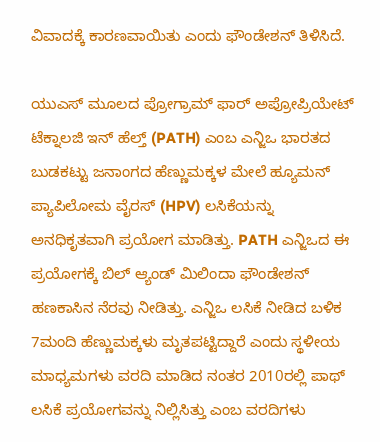ವಿವಾದಕ್ಕೆ ಕಾರಣವಾಯಿತು ಎಂದು ಫೌಂಡೇಶನ್ ತಿಳಿಸಿದೆ.

ಯುಎಸ್ ಮೂಲದ ಪ್ರೋಗ್ರಾಮ್ ಫಾರ್ ಅಪ್ರೋಪ್ರಿಯೇಟ್ ಟೆಕ್ನಾಲಜಿ ಇನ್ ಹೆಲ್ತ್ (PATH) ಎಂಬ ಎನ್ಜಿಒ ಭಾರತದ ಬುಡಕಟ್ಟು ಜನಾಂಗದ ಹೆಣ್ಣುಮಕ್ಕಳ ಮೇಲೆ ಹ್ಯೂಮನ್ ಪ್ಯಾಪಿಲೋಮ ವೈರಸ್ (HPV) ಲಸಿಕೆಯನ್ನು ಅನಧಿಕೃತವಾಗಿ ಪ್ರಯೋಗ ಮಾಡಿತ್ತು. PATH ಎನ್ಜಿಒದ ಈ ಪ್ರಯೋಗಕ್ಕೆ ಬಿಲ್ ಆ್ಯಂಡ್ ಮಿಲಿಂದಾ ಫೌಂಡೇಶನ್ ಹಣಕಾಸಿನ ನೆರವು ನೀಡಿತ್ತು. ಎನ್ಜಿಒ ಲಸಿಕೆ ನೀಡಿದ ಬಳಿಕ 7ಮಂದಿ ಹೆಣ್ಣುಮಕ್ಕಳು ಮೃತಪಟ್ಟಿದ್ದಾರೆ ಎಂದು ಸ್ಥಳೀಯ ಮಾಧ್ಯಮಗಳು ವರದಿ ಮಾಡಿದ ನಂತರ 2010ರಲ್ಲಿ ಪಾಥ್ ಲಸಿಕೆ ಪ್ರಯೋಗವನ್ನು ನಿಲ್ಲಿಸಿತ್ತು ಎಂಬ ವರದಿಗಳು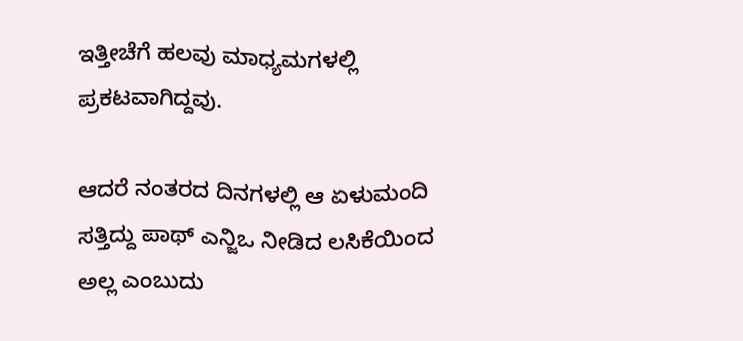ಇತ್ತೀಚೆಗೆ ಹಲವು ಮಾಧ್ಯಮಗಳಲ್ಲಿ ಪ್ರಕಟವಾಗಿದ್ದವು.

ಆದರೆ ನಂತರದ ದಿನಗಳಲ್ಲಿ ಆ ಏಳುಮಂದಿ ಸತ್ತಿದ್ದು ಪಾಥ್ ಎನ್ಜಿಒ ನೀಡಿದ ಲಸಿಕೆಯಿಂದ ಅಲ್ಲ ಎಂಬುದು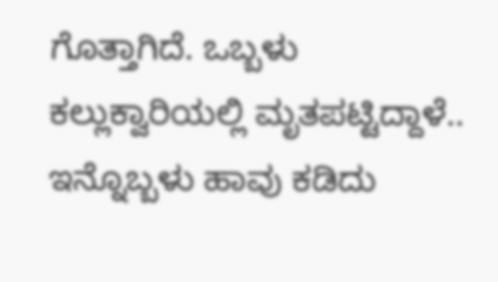ಗೊತ್ತಾಗಿದೆ. ಒಬ್ಬಳು ಕಲ್ಲುಕ್ವಾರಿಯಲ್ಲಿ ಮೃತಪಟ್ಟಿದ್ದಾಳೆ.. ಇನ್ನೊಬ್ಬಳು ಹಾವು ಕಡಿದು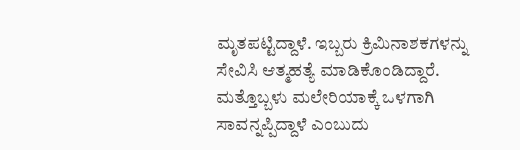ಮೃತಪಟ್ಟಿದ್ದಾಳೆ. ಇಬ್ಬರು ಕ್ರಿಮಿನಾಶಕಗಳನ್ನು ಸೇವಿಸಿ ಆತ್ಮಹತ್ಯೆ ಮಾಡಿಕೊಂಡಿದ್ದಾರೆ. ಮತ್ತೊಬ್ಬಳು ಮಲೇರಿಯಾಕ್ಕೆ ಒಳಗಾಗಿ ಸಾವನ್ನಪ್ಪಿದ್ದಾಳೆ ಎಂಬುದು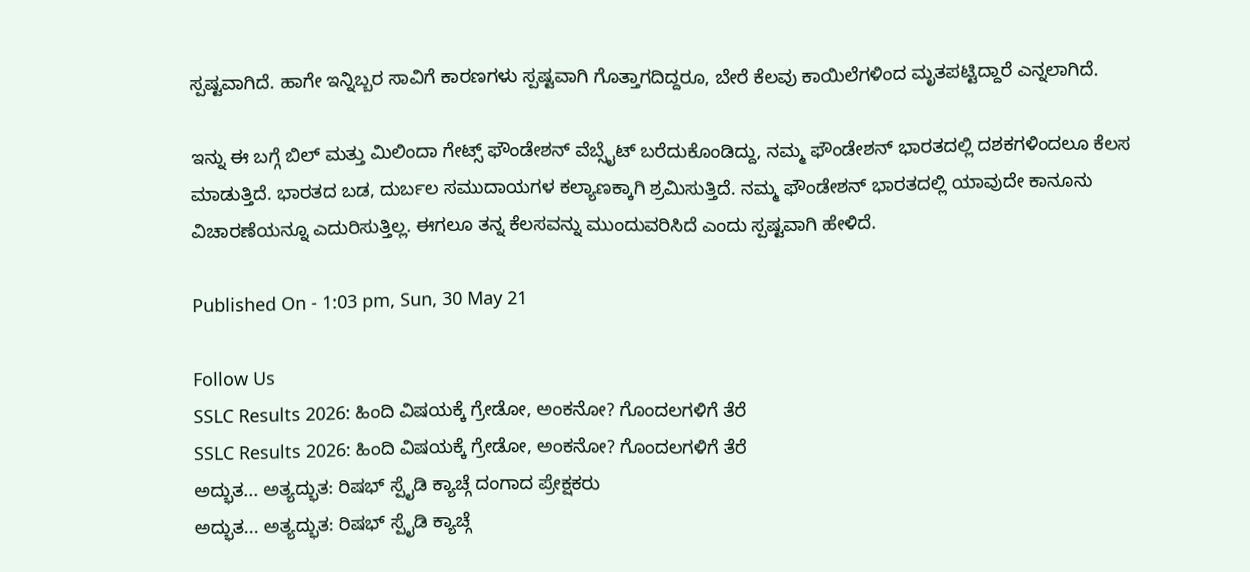ಸ್ಪಷ್ಟವಾಗಿದೆ. ಹಾಗೇ ಇನ್ನಿಬ್ಬರ ಸಾವಿಗೆ ಕಾರಣಗಳು ಸ್ಪಷ್ಟವಾಗಿ ಗೊತ್ತಾಗದಿದ್ದರೂ, ಬೇರೆ ಕೆಲವು ಕಾಯಿಲೆಗಳಿಂದ ಮೃತಪಟ್ಟಿದ್ದಾರೆ ಎನ್ನಲಾಗಿದೆ.

ಇನ್ನು ಈ ಬಗ್ಗೆ ಬಿಲ್ ಮತ್ತು ಮಿಲಿಂದಾ ಗೇಟ್ಸ್ ಫೌಂಡೇಶನ್ ವೆಬ್ಸೈಟ್ ಬರೆದುಕೊಂಡಿದ್ದು, ನಮ್ಮ ಫೌಂಡೇಶನ್ ಭಾರತದಲ್ಲಿ ದಶಕಗಳಿಂದಲೂ ಕೆಲಸ ಮಾಡುತ್ತಿದೆ. ಭಾರತದ ಬಡ, ದುರ್ಬಲ ಸಮುದಾಯಗಳ ಕಲ್ಯಾಣಕ್ಕಾಗಿ ಶ್ರಮಿಸುತ್ತಿದೆ. ನಮ್ಮ ಫೌಂಡೇಶನ್ ಭಾರತದಲ್ಲಿ ಯಾವುದೇ ಕಾನೂನು ವಿಚಾರಣೆಯನ್ನೂ ಎದುರಿಸುತ್ತಿಲ್ಲ. ಈಗಲೂ ತನ್ನ ಕೆಲಸವನ್ನು ಮುಂದುವರಿಸಿದೆ ಎಂದು ಸ್ಪಷ್ಟವಾಗಿ ಹೇಳಿದೆ.

Published On - 1:03 pm, Sun, 30 May 21

Follow Us
SSLC Results 2026: ಹಿಂದಿ ವಿಷಯಕ್ಕೆ ಗ್ರೇಡೋ, ಅಂಕನೋ? ಗೊಂದಲಗಳಿಗೆ ತೆರೆ
SSLC Results 2026: ಹಿಂದಿ ವಿಷಯಕ್ಕೆ ಗ್ರೇಡೋ, ಅಂಕನೋ? ಗೊಂದಲಗಳಿಗೆ ತೆರೆ
ಅದ್ಭುತ... ಅತ್ಯದ್ಭುತ: ರಿಷಭ್ ಸ್ಪೈಡಿ ಕ್ಯಾಚ್ಗೆ ದಂಗಾದ ಪ್ರೇಕ್ಷಕರು
ಅದ್ಭುತ... ಅತ್ಯದ್ಭುತ: ರಿಷಭ್ ಸ್ಪೈಡಿ ಕ್ಯಾಚ್ಗೆ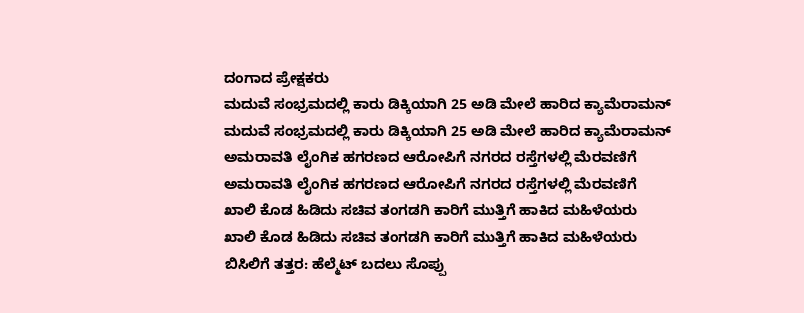ದಂಗಾದ ಪ್ರೇಕ್ಷಕರು
ಮದುವೆ ಸಂಭ್ರಮದಲ್ಲಿ ಕಾರು ಡಿಕ್ಕಿಯಾಗಿ 25 ಅಡಿ ಮೇಲೆ ಹಾರಿದ ಕ್ಯಾಮೆರಾಮನ್
ಮದುವೆ ಸಂಭ್ರಮದಲ್ಲಿ ಕಾರು ಡಿಕ್ಕಿಯಾಗಿ 25 ಅಡಿ ಮೇಲೆ ಹಾರಿದ ಕ್ಯಾಮೆರಾಮನ್
ಅಮರಾವತಿ ಲೈಂಗಿಕ ಹಗರಣದ ಆರೋಪಿಗೆ ನಗರದ ರಸ್ತೆಗಳಲ್ಲಿ ಮೆರವಣಿಗೆ
ಅಮರಾವತಿ ಲೈಂಗಿಕ ಹಗರಣದ ಆರೋಪಿಗೆ ನಗರದ ರಸ್ತೆಗಳಲ್ಲಿ ಮೆರವಣಿಗೆ
ಖಾಲಿ ಕೊಡ ಹಿಡಿದು ಸಚಿವ ತಂಗಡಗಿ ಕಾರಿಗೆ ಮುತ್ತಿಗೆ ಹಾಕಿದ ಮಹಿಳೆಯರು
ಖಾಲಿ ಕೊಡ ಹಿಡಿದು ಸಚಿವ ತಂಗಡಗಿ ಕಾರಿಗೆ ಮುತ್ತಿಗೆ ಹಾಕಿದ ಮಹಿಳೆಯರು
ಬಿಸಿಲಿಗೆ ತತ್ತರ: ಹೆಲ್ಮೆಟ್ ಬದಲು ಸೊಪ್ಪು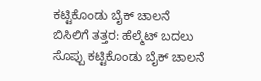ಕಟ್ಟಿಕೊಂಡು ಬೈಕ್ ಚಾಲನೆ
ಬಿಸಿಲಿಗೆ ತತ್ತರ: ಹೆಲ್ಮೆಟ್ ಬದಲು ಸೊಪ್ಪು ಕಟ್ಟಿಕೊಂಡು ಬೈಕ್ ಚಾಲನೆ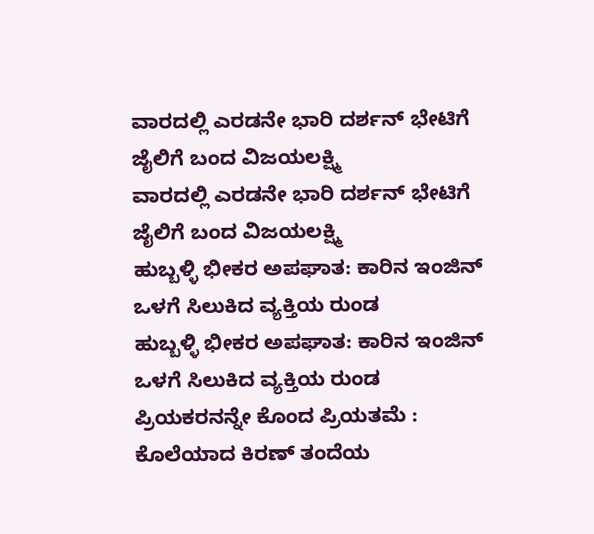ವಾರದಲ್ಲಿ ಎರಡನೇ ಭಾರಿ ದರ್ಶನ್ ಭೇಟಿಗೆ ಜೈಲಿಗೆ ಬಂದ ವಿಜಯಲಕ್ಷ್ಮಿ
ವಾರದಲ್ಲಿ ಎರಡನೇ ಭಾರಿ ದರ್ಶನ್ ಭೇಟಿಗೆ ಜೈಲಿಗೆ ಬಂದ ವಿಜಯಲಕ್ಷ್ಮಿ
ಹುಬ್ಬಳ್ಳಿ ಭೀಕರ ಅಪಘಾತ: ಕಾರಿನ ಇಂಜಿನ್ ಒಳಗೆ ಸಿಲುಕಿದ ವ್ಯಕ್ತಿಯ ರುಂಡ
ಹುಬ್ಬಳ್ಳಿ ಭೀಕರ ಅಪಘಾತ: ಕಾರಿನ ಇಂಜಿನ್ ಒಳಗೆ ಸಿಲುಕಿದ ವ್ಯಕ್ತಿಯ ರುಂಡ
ಪ್ರಿಯಕರನನ್ನೇ ಕೊಂದ ಪ್ರಿಯತಮೆ : ಕೊಲೆಯಾದ ಕಿರಣ್ ತಂದೆಯ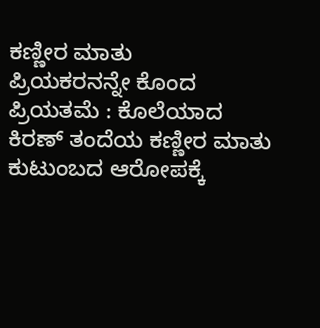ಕಣ್ಣೀರ ಮಾತು
ಪ್ರಿಯಕರನನ್ನೇ ಕೊಂದ ಪ್ರಿಯತಮೆ : ಕೊಲೆಯಾದ ಕಿರಣ್ ತಂದೆಯ ಕಣ್ಣೀರ ಮಾತು
ಕುಟುಂಬದ ಆರೋಪಕ್ಕೆ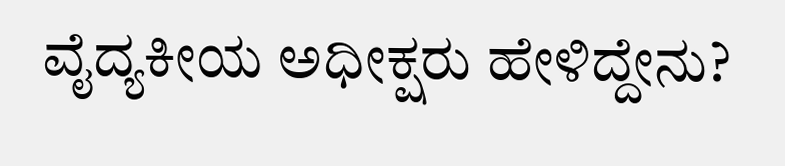ವೈದ್ಯಕೀಯ ಅಧೀಕ್ಷರು ಹೇಳಿದ್ದೇನು?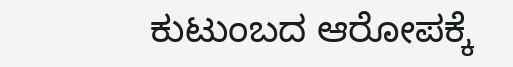ಕುಟುಂಬದ ಆರೋಪಕ್ಕೆ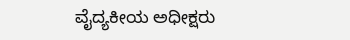ವೈದ್ಯಕೀಯ ಅಧೀಕ್ಷರು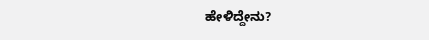ಹೇಳಿದ್ದೇನು?